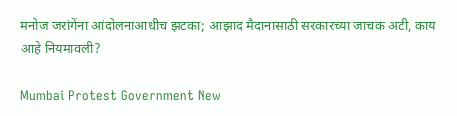मनोज जरांगेंना आंदोलनाआधीच झटका; आझाद मैदानासाठी सरकारच्या जाचक अटी, काय आहे नियमावली?

Mumbai Protest Government New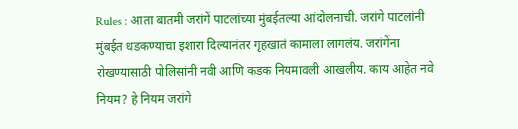Rules : आता बातमी जरांगें पाटलांच्या मुंबईतल्या आंदोलनाची. जरांगे पाटलांनी मुंबईत धडकण्याचा इशारा दिल्यानंतर गृहखातं कामाला लागलंय. जरांगेंना रोखण्यासाठी पोलिसांनी नवी आणि कडक नियमावली आखलीय. काय आहेत नवे नियम? हे नियम जरांगे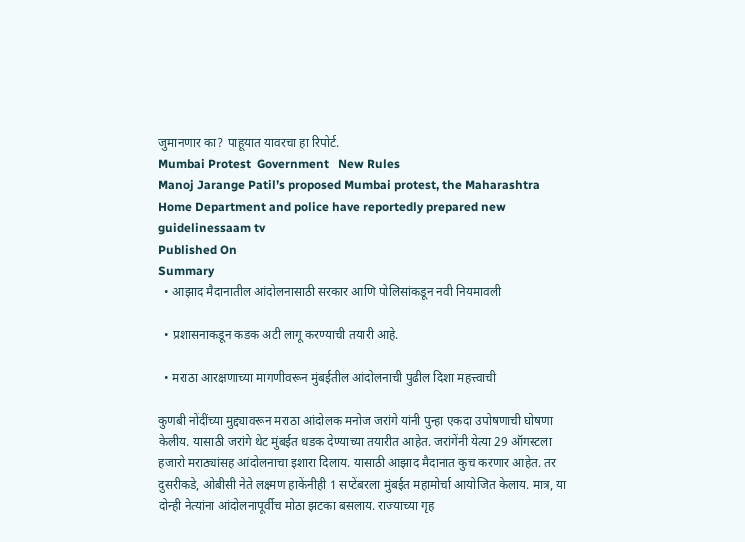जुमानणार का? पाहूयात यावरचा हा रिपोर्ट.
Mumbai Protest  Government   New Rules
Manoj Jarange Patil’s proposed Mumbai protest, the Maharashtra Home Department and police have reportedly prepared new guidelinessaam tv
Published On
Summary
  • आझाद मैदानातील आंदोलनासाठी सरकार आणि पोलिसांकडून नवी नियमावली

  • प्रशासनाकडून कडक अटी लागू करण्याची तयारी आहे.

  • मराठा आरक्षणाच्या मागणीवरून मुंबईतील आंदोलनाची पुढील दिशा महत्त्वाची

कुणबी नोंदींच्या मुद्द्यावरून मराठा आंदोलक मनोज जरांगे यांनी पुन्हा एकदा उपोषणाची घोषणा केलीय. यासाठी जरांगे थेट मुंबईत धडक देण्याच्या तयारीत आहेत. जरांगेंनी येत्या 29 ऑगस्टला हजारो मराठ्यांसह आंदोलनाचा इशारा दिलाय. यासाठी आझाद मैदानात कुच करणार आहेत. तर दुसरीकडे, ओबीसी नेते लक्ष्मण हाकेंनीही 1 सप्टेंबरला मुंबईत महामोर्चा आयोजित केलाय. मात्र, या दोन्ही नेत्यांना आंदोलनापूर्वीच मोठा झटका बसलाय. राज्याच्या गृह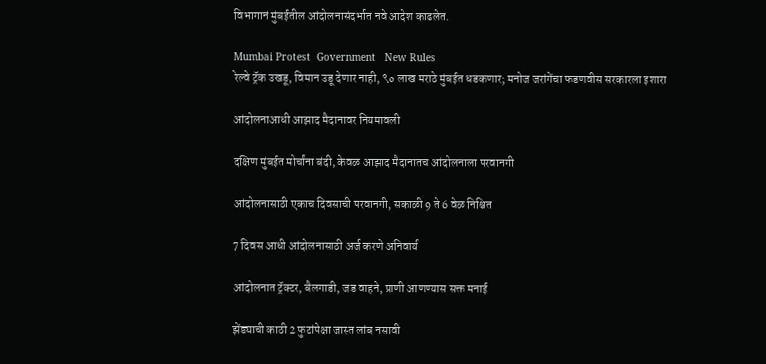विभागानं मुंबईतील आंदोलनासंदर्भात नवे आदेश काढलेत.

Mumbai Protest  Government   New Rules
रेल्वे ट्रॅक उखडू, विमान उडू देणार नाही, ९० लाख मराठे मुंबईत धडकणार; मनोज जरांगेंचा फडणवीस सरकारला इशारा

आंदोलनाआधी आझाद मैदानावर नियमावली

दक्षिण मुंबईत मोर्चांना बंदी, केवळ आझाद मैदानातच आंदोलनाला परवानगी

आंदोलनासाठी एकाच दिवसाची परवानगी, सकाळी 9 ते 6 वेळ निश्चित

7 दिवस आधी आंदोलनासाठी अर्ज करणे अनिवार्य

आंदोलनात ट्रॅक्टर, बैलगाडी, जड वाहने, प्राणी आणण्यास सक्त मनाई

झेंड्याची काठी 2 फुटांपेक्षा जास्त लांब नसावी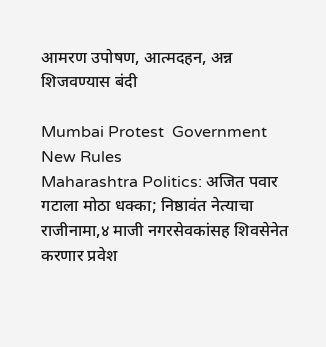आमरण उपोषण, आत्मदहन, अन्न शिजवण्यास बंदी

Mumbai Protest  Government   New Rules
Maharashtra Politics: अजित पवार गटाला मोठा धक्का; निष्ठावंत नेत्याचा राजीनामा,४ माजी नगरसेवकांसह शिवसेनेत करणार प्रवेश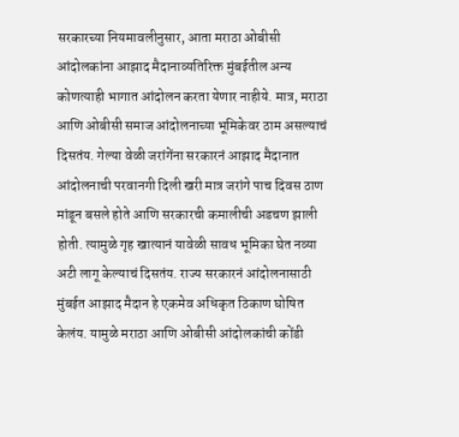सरकारच्या नियमावलीनुसार, आता मराठा ओबीसी आंदोलकांना आझाद मैदानाव्यतिरिक्त मुंबईतील अन्य कोणत्याही भागात आंदोलन करता येणार नाहीये. मात्र, मराठा आणि ओबीसी समाज आंदोलनाच्या भूमिकेवर ठाम असल्याचं दिसतंय. गेल्या वेळी जरांगेंना सरकारनं आझाद मैदानात आंदोलनाची परवानगी दिली खरी मात्र जरांगे पाच दिवस ठाण मांडून बसले होते आणि सरकारची कमालीची अडचण झाली होती. त्यामुळे गृह खात्यानं यावेळी सावध भूमिका घेत नव्या अटी लागू केल्याचं दिसतंय. राज्य सरकारनं आंदोलनासाठी मुंबईत आझाद मैदान हे एकमेव अधिकृत ठिकाण घोषित केलंय. यामुळे मराठा आणि ओबीसी आंदोलकांची कोंडी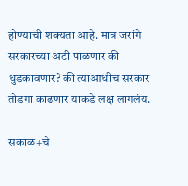होण्याची शक्यता आहे. मात्र जरांगे सरकारच्या अटी पाळणार की धुडकावणार? की त्याआधीच सरकार तोडगा काढणार याकडे लक्ष लागलंय.

सकाळ+चे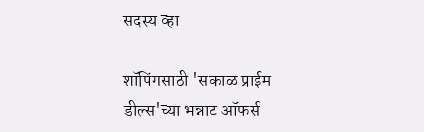सदस्य व्हा

शॉपिंगसाठी 'सकाळ प्राईम डील्स'च्या भन्नाट ऑफर्स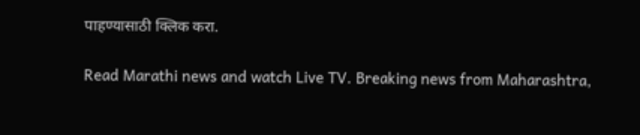पाहण्यासाठी क्लिक करा.

Read Marathi news and watch Live TV. Breaking news from Maharashtra,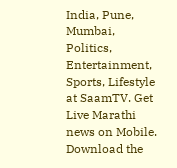India, Pune, Mumbai, Politics, Entertainment, Sports, Lifestyle at SaamTV. Get Live Marathi news on Mobile. Download the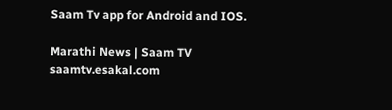Saam Tv app for Android and IOS.

Marathi News | Saam TV
saamtv.esakal.com